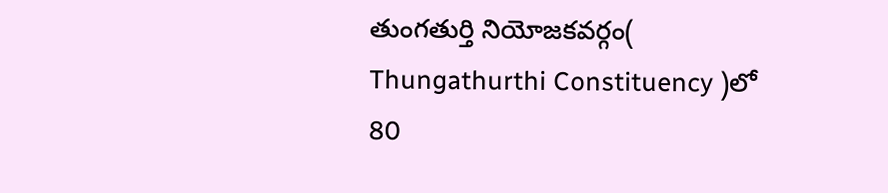తుంగతుర్తి నియోజకవర్గం( Thungathurthi Constituency )లో 80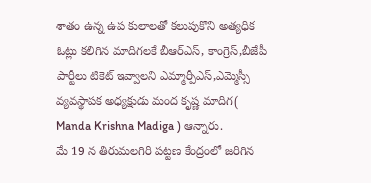శాతం ఉన్న ఉప కులాలతో కలుపుకొని అత్యధిక ఓట్లు కలిగిన మాదిగలకే బీఆర్ఎస్, కాంగ్రెస్,బీజేపీ పార్టీలు టికెట్ ఇవ్వాలని ఎమ్మార్పీఎస్,ఎమ్మెస్సీ వ్యవస్థాపక అధ్యక్షుడు మంద కృష్ణ మాదిగ( Manda Krishna Madiga ) ఆన్నారు.
మే 19 న తిరుమలగిరి పట్టణ కేంద్రంలో జరిగిన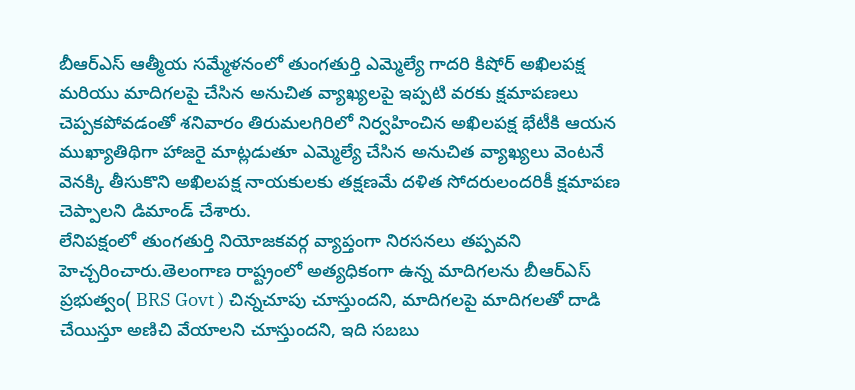బీఆర్ఎస్ ఆత్మీయ సమ్మేళనంలో తుంగతుర్తి ఎమ్మెల్యే గాదరి కిషోర్ అఖిలపక్ష మరియు మాదిగలపై చేసిన అనుచిత వ్యాఖ్యలపై ఇప్పటి వరకు క్షమాపణలు చెప్పకపోవడంతో శనివారం తిరుమలగిరిలో నిర్వహించిన అఖిలపక్ష భేటీకి ఆయన ముఖ్యాతిథిగా హాజరై మాట్లడుతూ ఎమ్మెల్యే చేసిన అనుచిత వ్యాఖ్యలు వెంటనే వెనక్కి తీసుకొని అఖిలపక్ష నాయకులకు తక్షణమే దళిత సోదరులందరికీ క్షమాపణ చెప్పాలని డిమాండ్ చేశారు.
లేనిపక్షంలో తుంగతుర్తి నియోజకవర్గ వ్యాప్తంగా నిరసనలు తప్పవని హెచ్చరించారు.తెలంగాణ రాష్ట్రంలో అత్యధికంగా ఉన్న మాదిగలను బీఆర్ఎస్ ప్రభుత్వం( BRS Govt ) చిన్నచూపు చూస్తుందని, మాదిగలపై మాదిగలతో దాడి చేయిస్తూ అణిచి వేయాలని చూస్తుందని, ఇది సబబు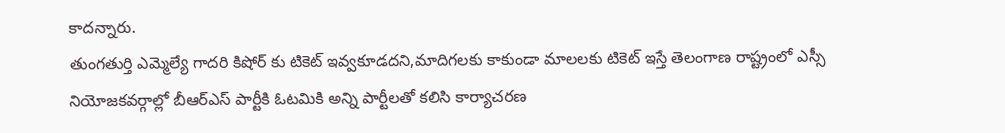కాదన్నారు.
తుంగతుర్తి ఎమ్మెల్యే గాదరి కిషోర్ కు టికెట్ ఇవ్వకూడదని,మాదిగలకు కాకుండా మాలలకు టికెట్ ఇస్తే తెలంగాణ రాష్ట్రంలో ఎస్సీ నియోజకవర్గాల్లో బీఆర్ఎస్ పార్టీకి ఓటమికి అన్ని పార్టీలతో కలిసి కార్యాచరణ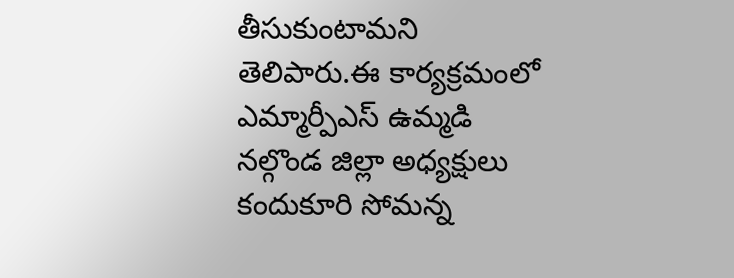తీసుకుంటామని తెలిపారు.ఈ కార్యక్రమంలో ఎమ్మార్పీఎస్ ఉమ్మడి నల్గొండ జిల్లా అధ్యక్షులు కందుకూరి సోమన్న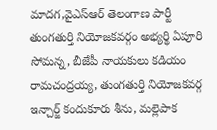మాదగ,వైఎస్ఆర్ తెలంగాణ పార్టీ తుంగతుర్తి నియోజకవర్గం అభ్యర్థి ఏపూరి సోమన్న, బీజేపీ నాయకులు కడియం రామచంద్రయ్య, తుంగతుర్తి నియోజకవర్గ ఇన్చార్జ్ కందుకూరు శీను, మల్లెపాక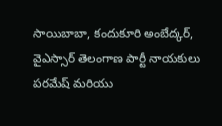సాయిబాబా, కందుకూరి అంబేద్కర్, వైఎస్సార్ తెలంగాణ పార్టీ నాయకులు పరమేష్ మరియు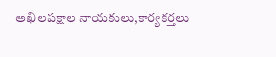అఖిలపక్షాల నాయకులు,కార్యకర్తలు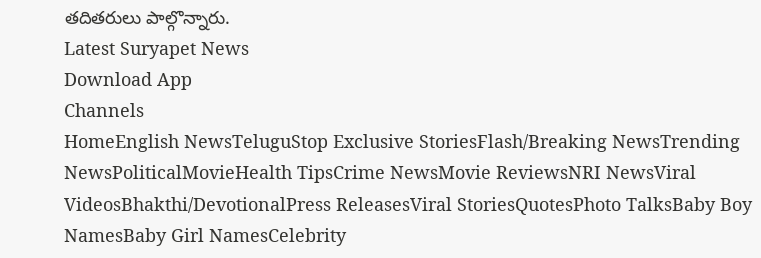తదితరులు పాల్గొన్నారు.
Latest Suryapet News
Download App
Channels
HomeEnglish NewsTeluguStop Exclusive StoriesFlash/Breaking NewsTrending NewsPoliticalMovieHealth TipsCrime NewsMovie ReviewsNRI NewsViral VideosBhakthi/DevotionalPress ReleasesViral StoriesQuotesPhoto TalksBaby Boy NamesBaby Girl NamesCelebrity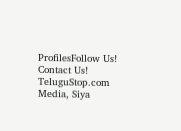ProfilesFollow Us!
Contact Us!
TeluguStop.com Media, Siya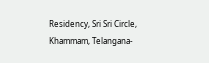Residency, Sri Sri Circle, Khammam, Telangana-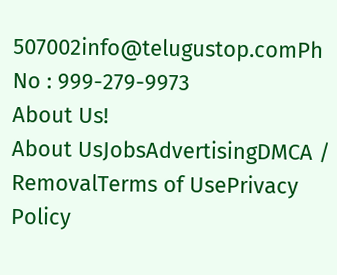507002info@telugustop.comPh No : 999-279-9973
About Us!
About UsJobsAdvertisingDMCA / RemovalTerms of UsePrivacy Policy